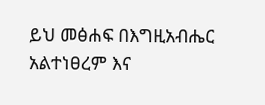ይህ መፅሐፍ በእግዚአብሔር አልተነፀረም እና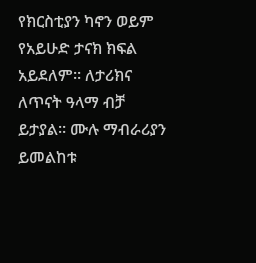የክርስቲያን ካኖን ወይም የአይሁድ ታናክ ክፍል አይደለም። ለታሪክና ለጥናት ዓላማ ብቻ ይታያል። ሙሉ ማብራሪያን ይመልከቱ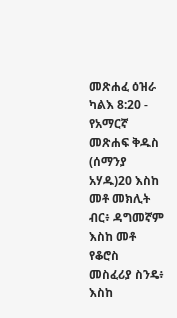መጽሐፈ ዕዝራ ካልእ 8:20 - የአማርኛ መጽሐፍ ቅዱስ (ሰማንያ አሃዱ)20 እስከ መቶ መክሊት ብር፥ ዳግመኛም እስከ መቶ የቆሮስ መስፈሪያ ስንዴ፥ እስከ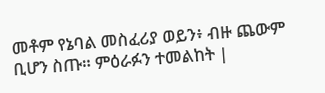መቶም የኔባል መስፈሪያ ወይን፥ ብዙ ጨውም ቢሆን ስጡ። ምዕራፉን ተመልከት |